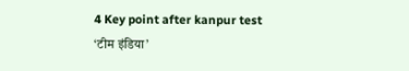4 Key point after kanpur test
‘टीम इंडिया’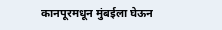कानपूरमधून मुंबईला घेऊन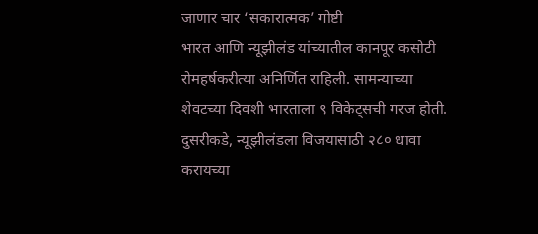जाणार चार ‘सकारात्मक’ गोष्टी
भारत आणि न्यूझीलंड यांच्यातील कानपूर कसोटी रोमहर्षकरीत्या अनिर्णित राहिली. सामन्याच्या शेवटच्या दिवशी भारताला ९ विकेट्सची गरज होती. दुसरीकडे, न्यूझीलंडला विजयासाठी २८० धावा करायच्या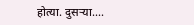होत्या. दुसऱ्या....